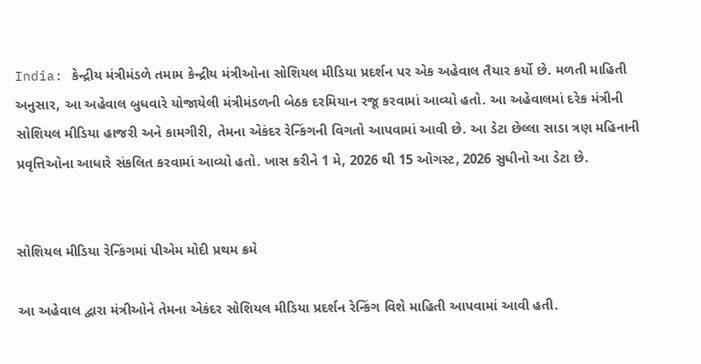India: કેન્દ્રીય મંત્રીમંડળે તમામ કેન્દ્રીય મંત્રીઓના સોશિયલ મીડિયા પ્રદર્શન પર એક અહેવાલ તૈયાર કર્યો છે. મળતી માહિતી અનુસાર, આ અહેવાલ બુધવારે યોજાયેલી મંત્રીમંડળની બેઠક દરમિયાન રજૂ કરવામાં આવ્યો હતો. આ અહેવાલમાં દરેક મંત્રીની સોશિયલ મીડિયા હાજરી અને કામગીરી, તેમના એકંદર રેન્કિંગની વિગતો આપવામાં આવી છે. આ ડેટા છેલ્લા સાડા ત્રણ મહિનાની પ્રવૃત્તિઓના આધારે સંકલિત કરવામાં આવ્યો હતો. ખાસ કરીને 1 મે, 2026 થી 15 ઓગસ્ટ, 2026 સુધીનો આ ડેટા છે.


સોશિયલ મીડિયા રેન્કિંગમાં પીએમ મોદી પ્રથમ ક્રમે

આ અહેવાલ દ્વારા મંત્રીઓને તેમના એકંદર સોશિયલ મીડિયા પ્રદર્શન રેન્કિંગ વિશે માહિતી આપવામાં આવી હતી.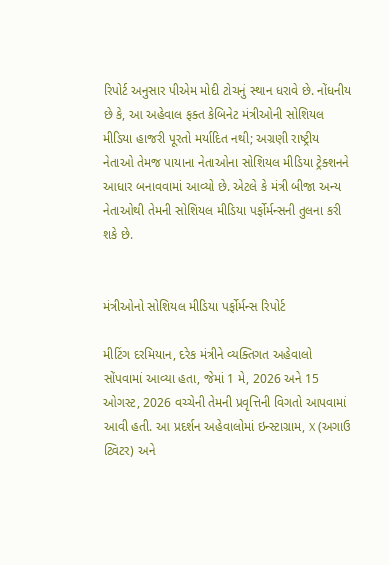રિપોર્ટ અનુસાર પીએમ મોદી ટોચનું સ્થાન ધરાવે છે. નોંધનીય છે કે, આ અહેવાલ ફક્ત કેબિનેટ મંત્રીઓની સોશિયલ મીડિયા હાજરી પૂરતો મર્યાદિત નથી; અગ્રણી રાષ્ટ્રીય નેતાઓ તેમજ પાયાના નેતાઓના સોશિયલ મીડિયા ટ્રેક્શનને આધાર બનાવવામાં આવ્યો છે. એટલે કે મંત્રી બીજા અન્ય નેતાઓથી તેમની સોશિયલ મીડિયા પર્ફોર્મન્સની તુલના કરી શકે છે.


મંત્રીઓનો સોશિયલ મીડિયા પર્ફોર્મન્સ રિપોર્ટ

મીટિંગ દરમિયાન, દરેક મંત્રીને વ્યક્તિગત અહેવાલો સોંપવામાં આવ્યા હતા, જેમાં 1 મે, 2026 અને 15 ઓગસ્ટ, 2026 વચ્ચેની તેમની પ્રવૃત્તિની વિગતો આપવામાં આવી હતી. આ પ્રદર્શન અહેવાલોમાં ઇન્સ્ટાગ્રામ, X (અગાઉ ટ્વિટર) અને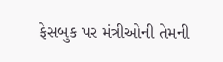ફેસબુક પર મંત્રીઓની તેમની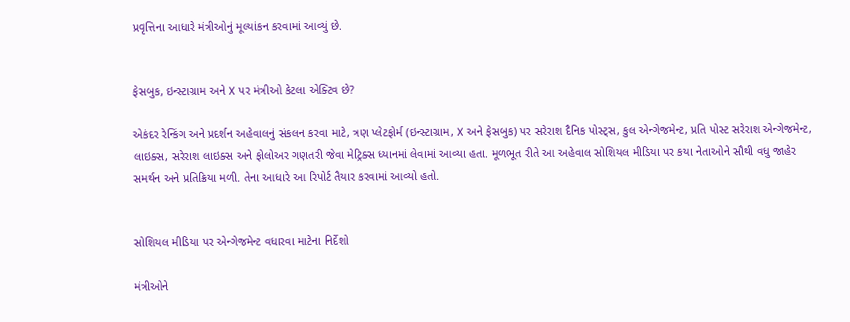પ્રવૃત્તિના આધારે મંત્રીઓનું મૂલ્યાંકન કરવામાં આવ્યું છે.


ફેસબુક, ઇન્સ્ટાગ્રામ અને X પર મંત્રીઓ કેટલા એક્ટિવ છે?

એકંદર રેન્કિંગ અને પ્રદર્શન અહેવાલનું સંકલન કરવા માટે, ત્રણ પ્લેટફોર્મ (ઇન્સ્ટાગ્રામ, X અને ફેસબુક) પર સરેરાશ દૈનિક પોસ્ટ્સ, કુલ એન્ગેજમેન્ટ, પ્રતિ પોસ્ટ સરેરાશ એન્ગેજમેન્ટ, લાઇક્સ, સરેરાશ લાઇક્સ અને ફોલોઅર ગણતરી જેવા મેટ્રિક્સ ધ્યાનમાં લેવામાં આવ્યા હતા. મૂળભૂત રીતે આ અહેવાલ સોશિયલ મીડિયા પર કયા નેતાઓને સૌથી વધુ જાહેર સમર્થન અને પ્રતિક્રિયા મળી. તેના આધારે આ રિપોર્ટ તૈયાર કરવામાં આવ્યો હતો.


સોશિયલ મીડિયા પર એન્ગેજમેન્ટ વધારવા માટેના નિર્દેશો

મંત્રીઓને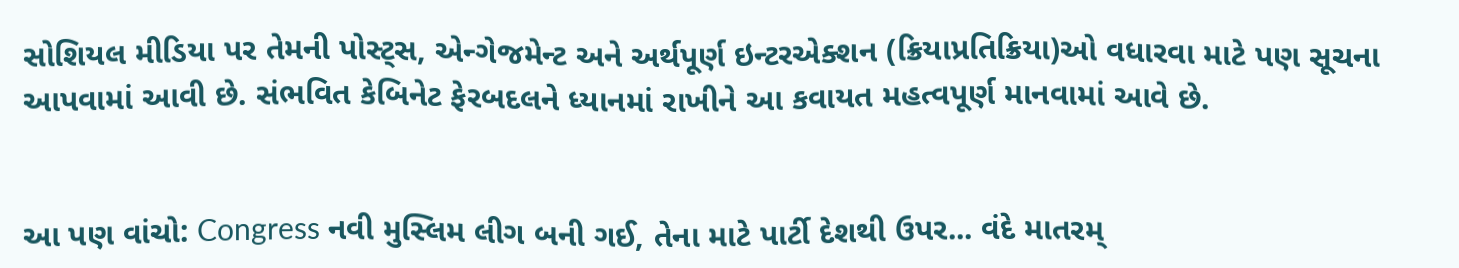સોશિયલ મીડિયા પર તેમની પોસ્ટ્સ, એન્ગેજમેન્ટ અને અર્થપૂર્ણ ઇન્ટરએક્શન (ક્રિયાપ્રતિક્રિયા)ઓ વધારવા માટે પણ સૂચના આપવામાં આવી છે. સંભવિત કેબિનેટ ફેરબદલને ધ્યાનમાં રાખીને આ કવાયત મહત્વપૂર્ણ માનવામાં આવે છે.


આ પણ વાંચો: Congress નવી મુસ્લિમ લીગ બની ગઈ, તેના માટે પાર્ટી દેશથી ઉપર... વંદે માતરમ્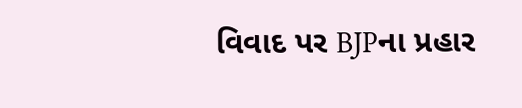વિવાદ પર BJPના પ્રહાર